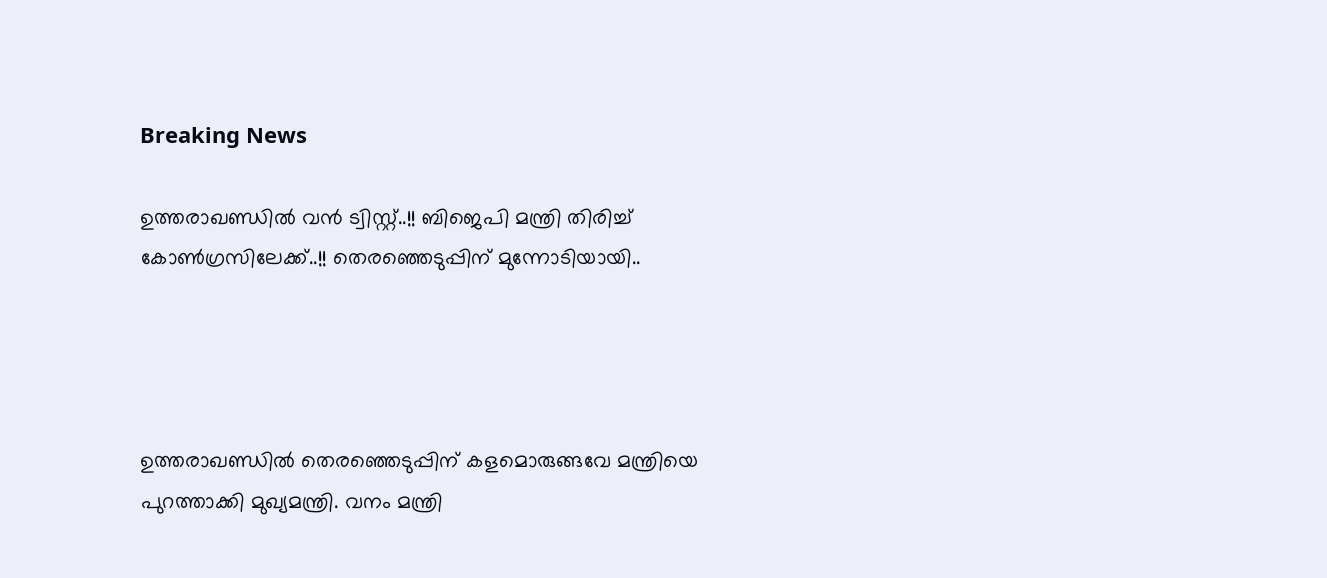Breaking News

ഉത്തരാഖണ്ഡില്‍ വൻ ട്വിസ്റ്റ്..!! ബിജെപി മന്ത്രി തിരിച്ച്‌ കോണ്‍ഗ്രസിലേക്ക്..!! തെരഞ്ഞെടുപ്പിന് മുന്നോടിയായി..




ഉത്തരാഖണ്ഡില്‍ തെരഞ്ഞെടുപ്പിന് കളമൊരുങ്ങവേ മന്ത്രിയെ പുറത്താക്കി മുഖ്യമന്ത്രി. വനം മന്ത്രി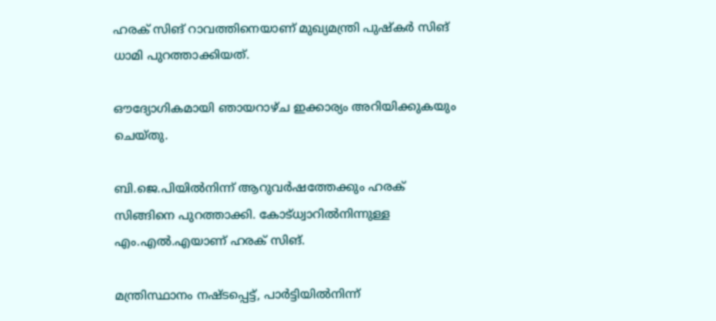ഹരക് സിങ് റാവത്തിനെയാണ് മുഖ്യമന്ത്രി പുഷ്കര്‍ സിങ് ധാമി പുറത്താക്കിയത്.

ഔദ്യോഗികമായി ഞായറാഴ്ച ഇക്കാര്യം അറിയിക്കുകയും ചെയ്തു.

ബി.ജെ.പിയില്‍നിന്ന് ആറുവര്‍ഷത്തേക്കും ഹരക് സിങ്ങിനെ പുറത്താക്കി. കോട്ധ്വാറില്‍നിന്നുള്ള എം.എല്‍.എയാണ് ഹരക് സിങ്.

മന്ത്രിസ്ഥാനം നഷ്ടപ്പെട്ട്, പാര്‍ട്ടിയില്‍നിന്ന്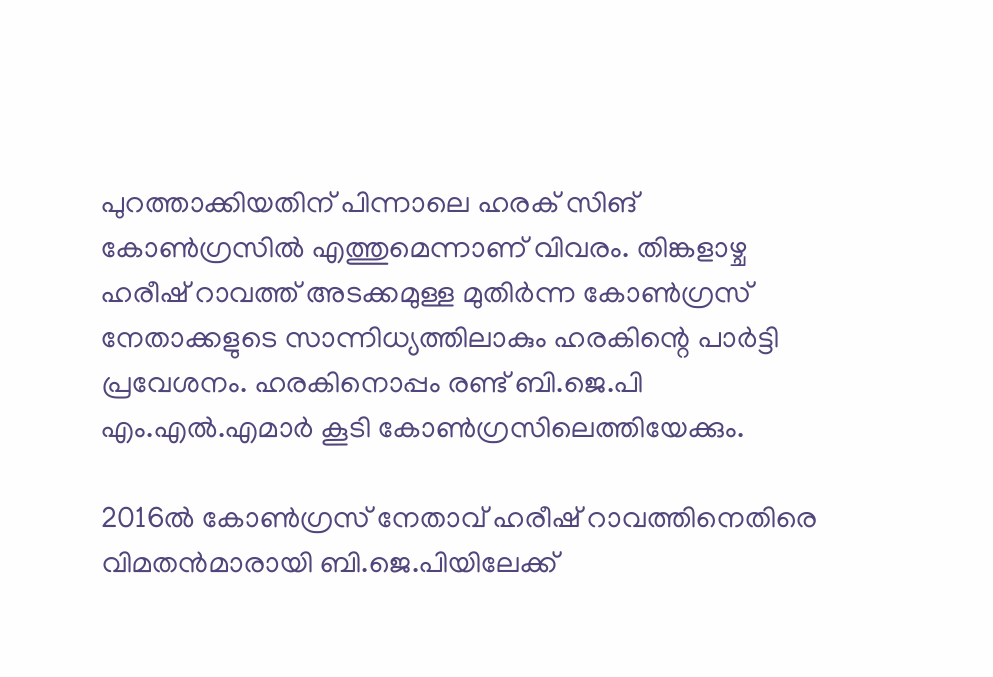പുറത്താക്കിയതിന് പിന്നാലെ ഹരക് സിങ് കോണ്‍ഗ്രസില്‍ എത്തുമെന്നാണ് വിവരം. തിങ്കളാഴ്ച ഹരീഷ് റാവത്ത് അടക്കമുള്ള മുതിര്‍ന്ന കോണ്‍ഗ്രസ് നേതാക്കളുടെ സാന്നിധ്യത്തിലാകും ഹരകിന്റെ പാര്‍ട്ടി പ്രവേശനം. ഹരകിനൊപ്പം രണ്ട് ബി.ജെ.പി എം.എല്‍.എമാര്‍ കൂടി കോണ്‍ഗ്രസിലെത്തിയേക്കും.

2016ല്‍ കോണ്‍ഗ്രസ് നേതാവ് ഹരീഷ് റാവത്തിനെതിരെ വിമതന്‍മാരായി ബി.ജെ.പിയിലേക്ക്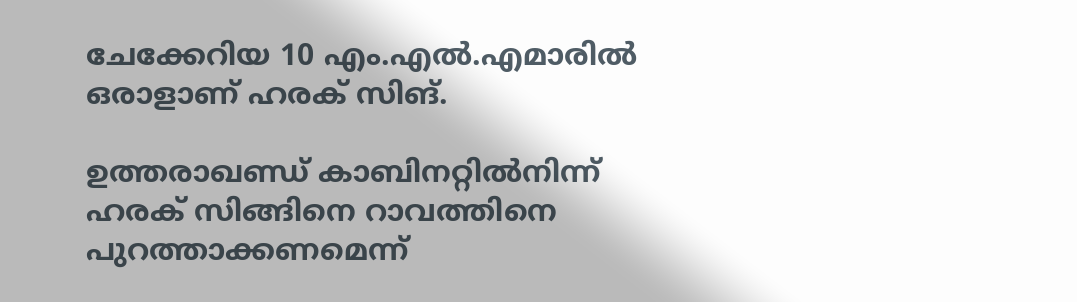ചേക്കേറിയ 10 എം.എല്‍.എമാരില്‍ ഒരാളാണ് ഹരക് സിങ്.

ഉത്തരാഖണ്ഡ് കാബിനറ്റില്‍നിന്ന് ഹരക് സിങ്ങിനെ റാവത്തിനെ പുറത്താക്കണമെന്ന്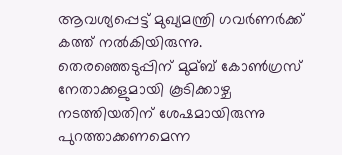ആവശ്യപ്പെട്ട് മുഖ്യമന്ത്രി ഗവര്‍ണര്‍ക്ക് കത്ത് നല്‍കിയിരുന്നു. തെരഞ്ഞെടുപ്പിന് മുമ്ബ് കോണ്‍ഗ്രസ് നേതാക്കളുമായി കൂടിക്കാഴ്ച നടത്തിയതിന് ശേഷമായിരുന്നു പുറത്താക്കണമെന്ന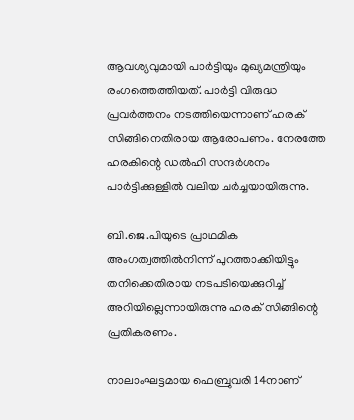ആവശ്യവുമായി പാര്‍ട്ടിയും മുഖ്യമന്ത്രിയും രംഗത്തെത്തിയത്. പാര്‍ട്ടി വിരുദ്ധ പ്രവര്‍ത്തനം നടത്തിയെന്നാണ് ഹരക് സിങ്ങിനെതിരായ ആരോപണം. നേരത്തേ ഹരകിന്റെ ഡല്‍ഹി സന്ദര്‍ശനം പാര്‍ട്ടിക്കുള്ളില്‍ വലിയ ചര്‍ച്ചയായിരുന്നു.

ബി.ജെ.പിയുടെ പ്രാഥമിക അംഗത്വത്തില്‍നിന്ന് പുറത്താക്കിയിട്ടും തനിക്കെതിരായ നടപടിയെക്കുറിച്ച്‌ അറിയില്ലെന്നായിരുന്നു ഹരക് സിങ്ങിന്റെ പ്രതികരണം.

നാലാംഘട്ടമായ ഫെബ്രുവരി 14നാണ്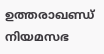ഉത്തരാഖണ്ഡ് നിയമസഭ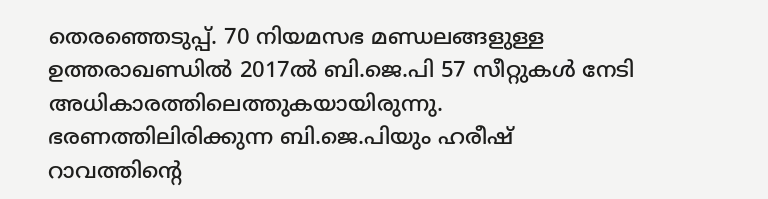തെരഞ്ഞെടുപ്പ്. 70 നിയമസഭ മണ്ഡലങ്ങളുള്ള ഉത്തരാഖണ്ഡില്‍ 2017ല്‍ ബി.ജെ.പി 57 സീറ്റുകള്‍ നേടി അധികാരത്തിലെത്തുകയായിരുന്നു. ഭരണത്തിലിരിക്കുന്ന ബി.ജെ.പിയും ഹരീഷ് റാവത്തിന്റെ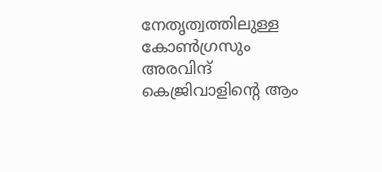നേതൃത്വത്തിലുള്ള കോണ്‍ഗ്രസും അരവിന്ദ് കെജ്രിവാളിന്റെ ആം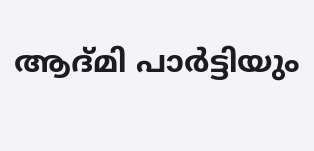ആദ്മി പാര്‍ട്ടിയും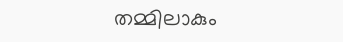തമ്മിലാകും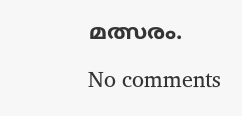മത്സരം.

No comments